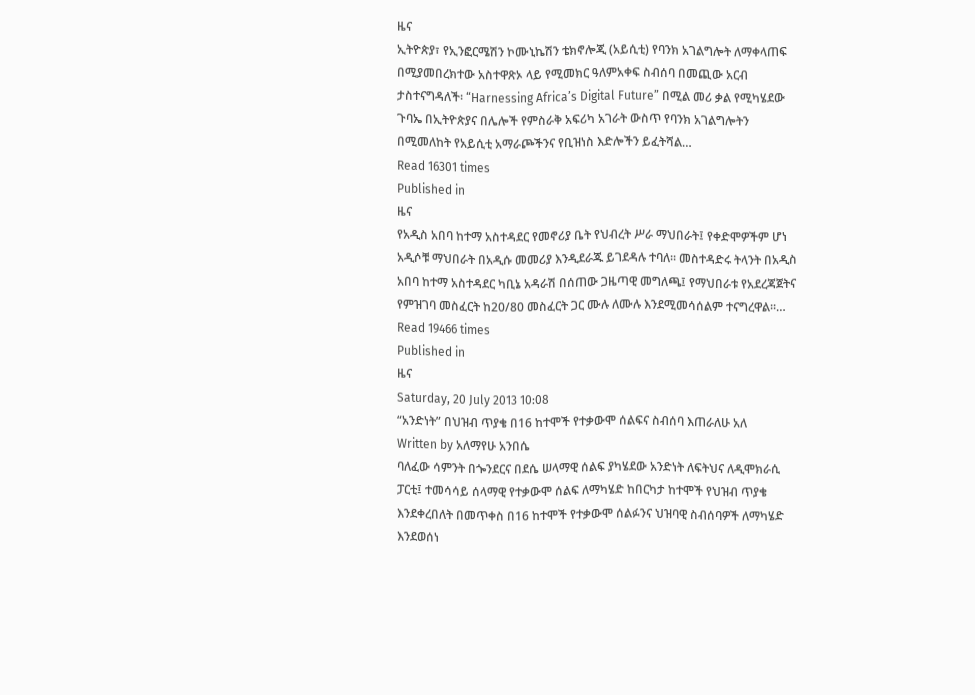ዜና
ኢትዮጵያ፣ የኢንፎርሜሽን ኮሙኒኬሽን ቴክኖሎጂ (አይሲቲ) የባንክ አገልግሎት ለማቀላጠፍ በሚያመበረክተው አስተዋጽኦ ላይ የሚመክር ዓለምአቀፍ ስብሰባ በመጪው አርብ ታስተናግዳለች፡ “Harnessing Africa’s Digital Future” በሚል መሪ ቃል የሚካሄደው ጉባኤ በኢትዮጵያና በሌሎች የምስራቅ አፍሪካ አገራት ውስጥ የባንክ አገልግሎትን በሚመለከት የአይሲቲ አማራጮችንና የቢዝነስ እድሎችን ይፈትሻል…
Read 16301 times
Published in
ዜና
የአዲስ አበባ ከተማ አስተዳደር የመኖሪያ ቤት የህብረት ሥራ ማህበራት፤ የቀድሞዎችም ሆነ አዲሶቹ ማህበራት በአዲሱ መመሪያ እንዲደራጁ ይገደዳሉ ተባለ፡፡ መስተዳድሩ ትላንት በአዲስ አበባ ከተማ አስተዳደር ካቢኔ አዳራሽ በሰጠው ጋዜጣዊ መግለጫ፤ የማህበራቱ የአደረጃጀትና የምዝገባ መስፈርት ከ20/80 መስፈርት ጋር ሙሉ ለሙሉ እንደሚመሳሰልም ተናግረዋል፡፡…
Read 19466 times
Published in
ዜና
Saturday, 20 July 2013 10:08
“አንድነት” በህዝብ ጥያቄ በ16 ከተሞች የተቃውሞ ሰልፍና ስብሰባ እጠራለሁ አለ
Written by አለማየሁ አንበሴ
ባለፈው ሳምንት በጐንደርና በደሴ ሠላማዊ ሰልፍ ያካሄደው አንድነት ለፍትህና ለዲሞክራሲ ፓርቲ፤ ተመሳሳይ ሰላማዊ የተቃውሞ ሰልፍ ለማካሄድ ከበርካታ ከተሞች የህዝብ ጥያቄ እንደቀረበለት በመጥቀስ በ16 ከተሞች የተቃውሞ ሰልፉንና ህዝባዊ ስብሰባዎች ለማካሄድ እንደወሰነ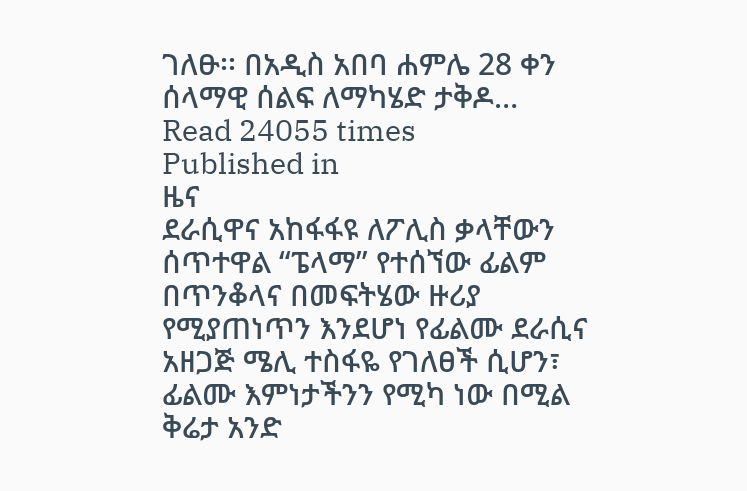ገለፁ፡፡ በአዲስ አበባ ሐምሌ 28 ቀን ሰላማዊ ሰልፍ ለማካሄድ ታቅዶ…
Read 24055 times
Published in
ዜና
ደራሲዋና አከፋፋዩ ለፖሊስ ቃላቸውን ሰጥተዋል “ፔላማ” የተሰኘው ፊልም በጥንቆላና በመፍትሄው ዙሪያ የሚያጠነጥን እንደሆነ የፊልሙ ደራሲና አዘጋጅ ሜሊ ተስፋዬ የገለፀች ሲሆን፣ ፊልሙ እምነታችንን የሚካ ነው በሚል ቅሬታ አንድ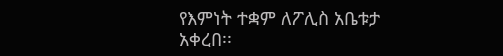የእምነት ተቋም ለፖሊስ አቤቱታ አቀረበ፡፡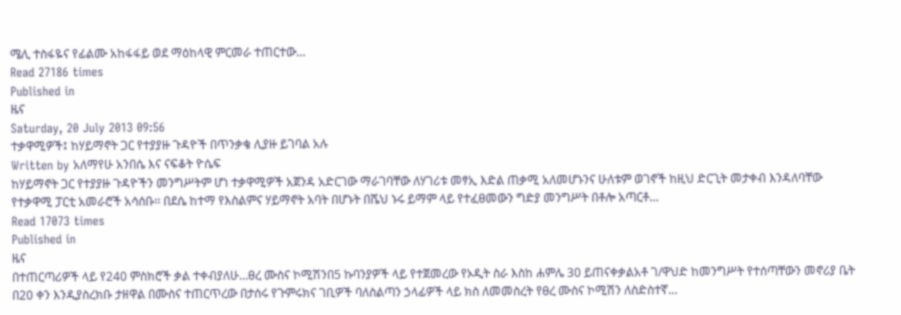ሜሊ ተስፋዬና የፊልሙ አከፋፋይ ወደ ማዕከላዊ ምርመራ ተጠርተው…
Read 27186 times
Published in
ዜና
Saturday, 20 July 2013 09:56
ተቃዋሚዎች፤ ከሃይማኖት ጋር የተያያዙ ጉዳዮች በጥንቃቄ ሊያዙ ይገባል አሉ
Written by አለማየሁ አንበሴ እና ናፍቆት ዮሴፍ
ከሃይማኖት ጋር የተያያዙ ጉዳዮችን መንግሥትም ሆነ ተቃዋሚዎች አጀንዳ አድርገው ማራገባቸው ለሃገሪቱ መፃኢ እድል ጠቃሚ አለመሆኑንና ሁለቱም ወገኖች ከዚህ ድርጊት መታቀብ እንዳለባቸው የተቃዋሚ ፓርቲ አመራሮች አሳሰቡ፡፡ በደሴ ከተማ የእስልምና ሃይማኖት አባት በሆኑት በሼህ ኑሩ ይማም ላይ የተፈፀመውን ግድያ መንግሥት በቶሎ አጣርቶ…
Read 17073 times
Published in
ዜና
በተጠርጣሪዎች ላይ የ240 ምስክሮች ቃል ተቀብያለሁ…ፀረ ሙስና ኮሚሽንበ5 ኩባንያዎች ላይ የተጀመረው የኦዲት ስራ እስከ ሐምሌ 30 ይጠናቀቃልአቶ ገ/ዋህድ ከመንግሥት የተሰጣቸውን መኖሪያ ቤት በ20 ቀን እንዲያስረክቡ ታዘዋል በሙስና ተጠርጥረው በታሰሩ የጉምሩክና ገቢዎች ባለስልጣን ኃላፊዎች ላይ ክስ ለመመስረት የፀረ ሙስና ኮሚሽን ለስድስተኛ…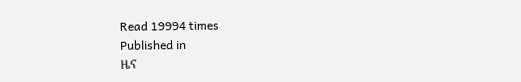Read 19994 times
Published in
ዜና